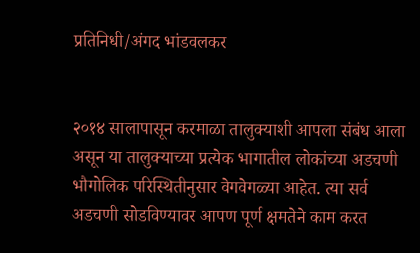प्रतिनिधी/अंगद भांडवलकर


२०१४ सालापासून करमाळा तालुक्याशी आपला संबंध आला असून या तालुक्याच्या प्रत्येक भागातील लोकांच्या अडचणी भौगोलिक परिस्थितीनुसार वेगवेगळ्या आहेत. त्या सर्व अडचणी सोडविण्यावर आपण पूर्ण क्षमतेने काम करत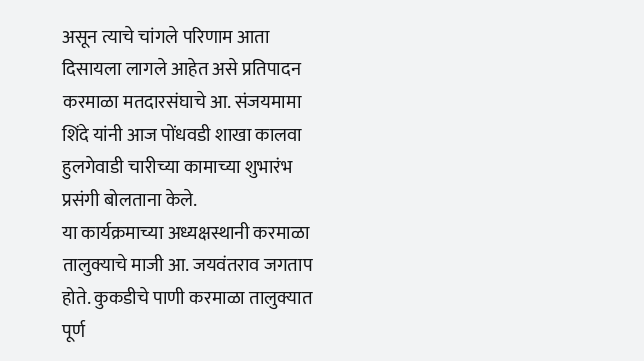असून त्याचे चांगले परिणाम आता दिसायला लागले आहेत असे प्रतिपादन करमाळा मतदारसंघाचे आ. संजयमामा शिंदे यांनी आज पोंधवडी शाखा कालवा हुलगेवाडी चारीच्या कामाच्या शुभारंभ प्रसंगी बोलताना केले.
या कार्यक्रमाच्या अध्यक्षस्थानी करमाळा तालुक्याचे माजी आ. जयवंतराव जगताप होते. कुकडीचे पाणी करमाळा तालुक्यात पूर्ण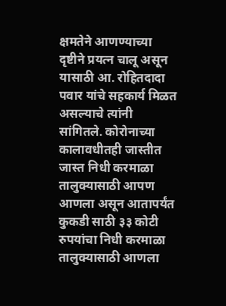क्षमतेने आणण्याच्या दृष्टीने प्रयत्न चालू असून यासाठी आ. रोहितदादा पवार यांचे सहकार्य मिळत असल्याचे त्यांनी सांगितले. कोरोनाच्या कालावधीतही जास्तीत जास्त निधी करमाळा तालुक्यासाठी आपण आणला असून आतापर्यंत कुकडी साठी ३३ कोटी रुपयांचा निधी करमाळा तालुक्यासाठी आणला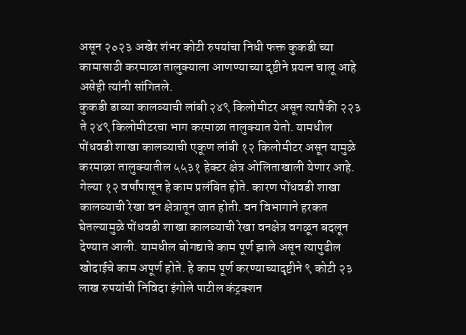असून २०२३ अखेर शंभर कोटी रुपयांचा निधी फक्त कुकडी च्या कामासाठी करमाळा तालुक्याला आणण्याच्या दृष्टीने प्रयत्न चालू आहे असेही त्यांनी सांगितले.
कुकडी डाव्या कालव्याची लांबी २४९ किलोमीटर असून त्यापैकी २२३ ते २४९ किलोमीटरचा भाग करमाळा तालुक्यात येतो. यामधील पोंधवडी शाखा कालव्याची एकूण लांबी १२ किलोमीटर असून यामुळे करमाळा तालुक्यातील ५५३१ हेक्टर क्षेत्र ओलिताखाली येणार आहे. गेल्या १२ वर्षांपासून हे काम प्रलंबित होते. कारण पोंधवडी शाखा कालव्याची रेखा वन क्षेत्रातून जात होती. वन विभागाने हरकत घेतल्यामुळे पोंधवडी शाखा कालव्याची रेखा वनक्षेत्र वगळून बदलून देण्यात आली. यामधील बोगद्याचे काम पूर्ण झाले असून त्यापुढील खोदाईचे काम अपूर्ण होते. हे काम पूर्ण करण्याच्यादृष्टीने ९ कोटी २३ लाख रुपयांची निविदा इंगोले पाटील कंट्रक्शन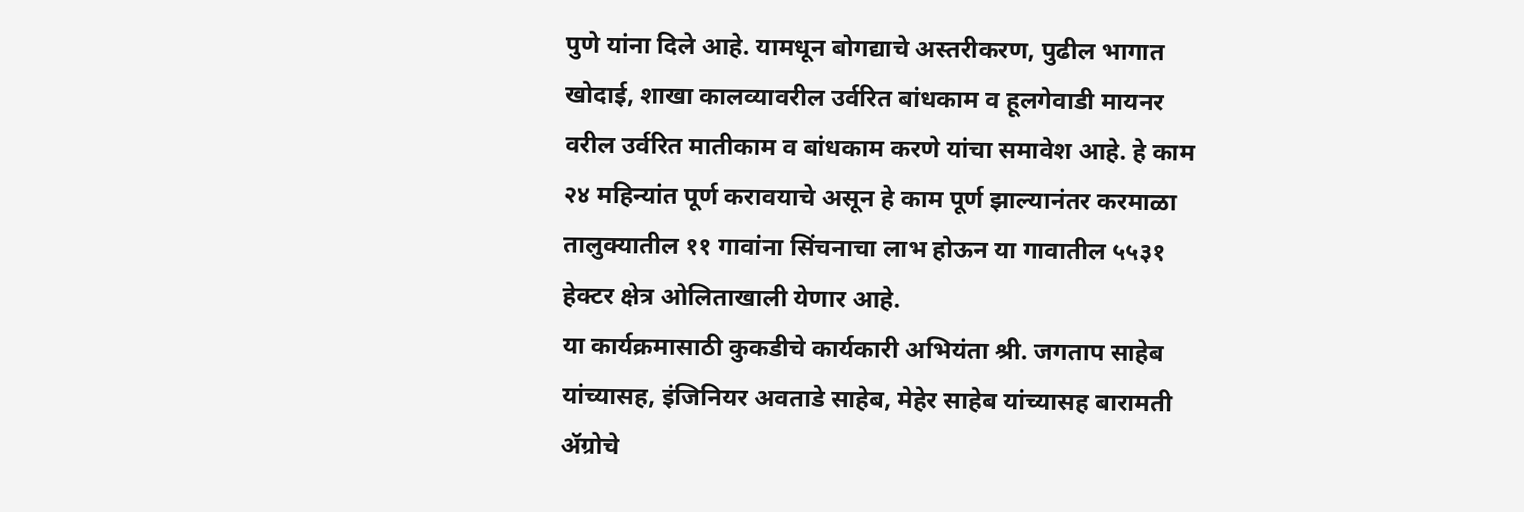पुणे यांना दिले आहे. यामधून बोगद्याचे अस्तरीकरण, पुढील भागात खोदाई, शाखा कालव्यावरील उर्वरित बांधकाम व हूलगेवाडी मायनर वरील उर्वरित मातीकाम व बांधकाम करणे यांचा समावेश आहे. हे काम २४ महिन्यांत पूर्ण करावयाचे असून हे काम पूर्ण झाल्यानंतर करमाळा तालुक्यातील ११ गावांना सिंचनाचा लाभ होऊन या गावातील ५५३१ हेक्टर क्षेत्र ओलिताखाली येणार आहे.
या कार्यक्रमासाठी कुकडीचे कार्यकारी अभियंता श्री. जगताप साहेब यांच्यासह, इंजिनियर अवताडे साहेब, मेहेर साहेब यांच्यासह बारामती ॲग्रोचे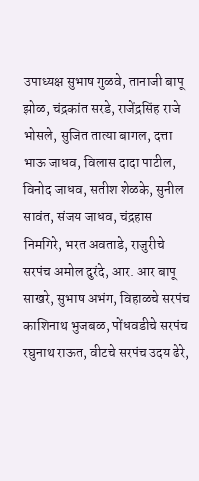उपाध्यक्ष सुभाष गुळवे, तानाजी बापू झोळ, चंद्रकांत सरडे, राजेंद्रसिंह राजे भोसले, सुजित तात्या बागल, दत्ता भाऊ जाधव, विलास दादा पाटील, विनोद जाधव, सतीश शेळके, सुनील सावंत, संजय जाधव, चंद्रहास निमगिरे, भरत अवताडे, राजुरीचे सरपंच अमोल दुरंदे, आर. आर बापू साखरे, सुभाष अभंग, विहाळचे सरपंच काशिनाथ भुजबळ, पोंधवडीचे सरपंच रघुनाथ राऊत, वीटचे सरपंच उदय ढेरे,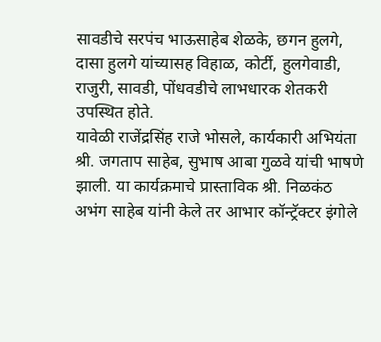सावडीचे सरपंच भाऊसाहेब शेळके, छगन हुलगे, दासा हुलगे यांच्यासह विहाळ, कोर्टी, हुलगेवाडी, राजुरी, सावडी, पोंधवडीचे लाभधारक शेतकरी उपस्थित होते.
यावेळी राजेंद्रसिंह राजे भोसले, कार्यकारी अभियंता श्री. जगताप साहेब, सुभाष आबा गुळवे यांची भाषणे झाली. या कार्यक्रमाचे प्रास्ताविक श्री. निळकंठ अभंग साहेब यांनी केले तर आभार कॉन्ट्रॅक्टर इंगोले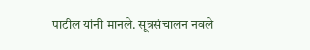पाटील यांनी मानले. सूत्रसंचालन नवले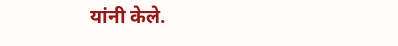यांनी केले.